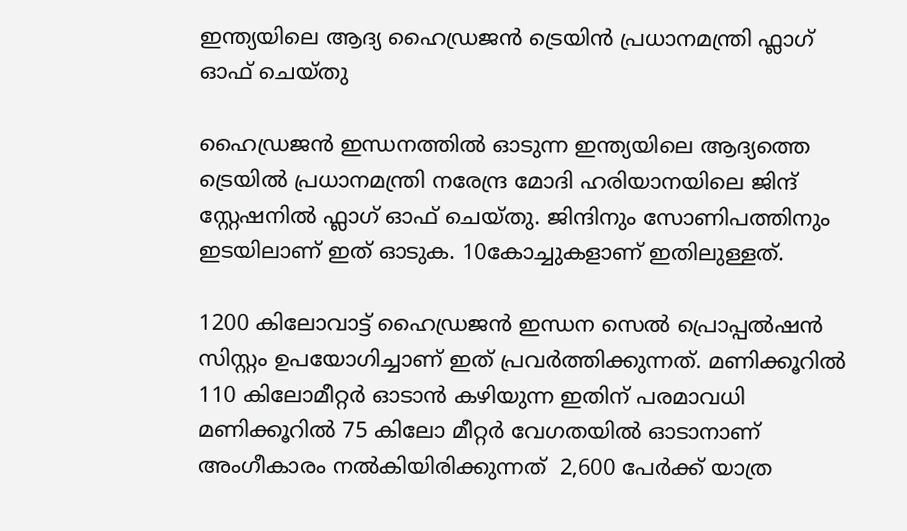ഇന്ത്യയിലെ ആദ്യ ഹൈഡ്രജൻ ട്രെയിൻ പ്രധാനമന്ത്രി ഫ്ലാഗ് ഓഫ് ചെയ്തു

ഹൈഡ്രജൻ ഇന്ധനത്തിൽ ഓടുന്ന ഇന്ത്യയിലെ ആദ്യത്തെ ട്രെയിൽ പ്രധാനമന്ത്രി നരേന്ദ്ര മോദി ഹരിയാനയിലെ ജിന്ദ് സ്റ്റേഷനിൽ ഫ്ലാഗ് ഓഫ് ചെയ്തു. ജിന്ദിനും സോണിപത്തിനും ഇടയിലാണ് ഇത് ഓടുക. 10കോച്ചുകളാണ് ഇതിലുള്ളത്.

1200 കിലോവാട്ട് ഹൈഡ്രജൻ ഇന്ധന സെൽ പ്രൊപ്പൽഷൻ സിസ്റ്റം ഉപയോഗിച്ചാണ് ഇത് പ്രവർത്തിക്കുന്നത്. മണിക്കൂറിൽ 110 കിലോമീറ്റർ ഓടാൻ കഴിയുന്ന ഇതിന് പരമാവധി മണിക്കൂറിൽ 75 കിലോ മീറ്റർ വേഗതയിൽ ഓടാനാണ് അംഗീകാരം നൽകിയിരിക്കുന്നത്  2,600 പേർക്ക് യാത്ര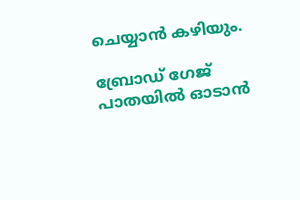ചെയ്യാൻ കഴിയും.

ബ്രോഡ് ഗേജ് പാതയിൽ ഓടാൻ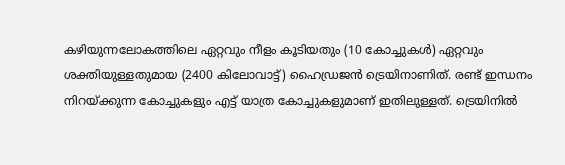കഴിയുന്നലോകത്തിലെ ഏറ്റവും നീളം കൂടിയതും (10 കോച്ചുകൾ) ഏറ്റവും ശക്തിയുള്ളതുമായ (2400 കിലോവാട്ട്) ഹൈഡ്രജൻ ട്രെയിനാണിത്. രണ്ട് ഇന്ധനം നിറയ്ക്കുന്ന കോച്ചുകളും എട്ട് യാത്ര കോച്ചുകളുമാണ് ഇതിലുള്ളത്. ട്രെയിനിൽ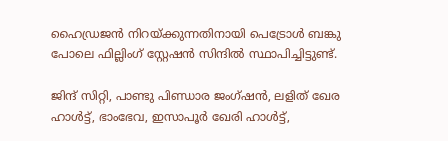ഹൈഡ്രജൻ നിറയ്ക്കുന്നതിനായി പെട്രോൾ ബങ്കു പോലെ ഫില്ലിംഗ് സ്റ്റേഷൻ സിന്ദിൽ സ്ഥാപിച്ചിട്ടുണ്ട്.

ജിന്ദ് സിറ്റി, പാണ്ടു പിണ്ഡാര ജംഗ്ഷൻ, ലളിത് ഖേര ഹാൾട്ട്, ഭാംഭേവ, ഇസാപൂർ ഖേരി ഹാൾട്ട്,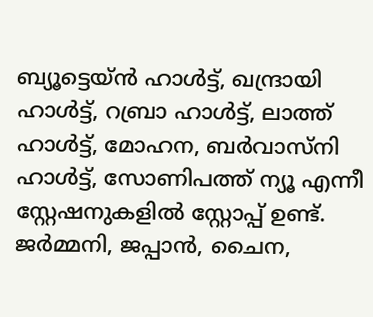ബ്യൂട്ടെയ്ൻ ഹാൾട്ട്, ഖന്ദ്രായി ഹാൾട്ട്, റബ്രാ ഹാൾട്ട്, ലാത്ത് ഹാൾട്ട്, മോഹന, ബർവാസ്നി ഹാൾട്ട്, സോണിപത്ത് ന്യൂ എന്നീ സ്റ്റേഷനുകളിൽ സ്റ്റോപ്പ് ഉണ്ട്. ജർമ്മനി, ജപ്പാൻ, ചൈന,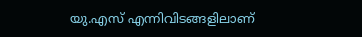യു.എസ് എന്നിവിടങ്ങളിലാണ്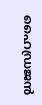ഹൈഡ്രജൻ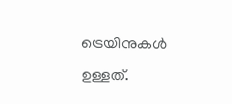ട്രെയിനുകൾ ഉള്ളത്.